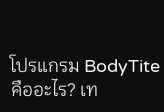โปรแกรม BodyTite คืออะไร? เท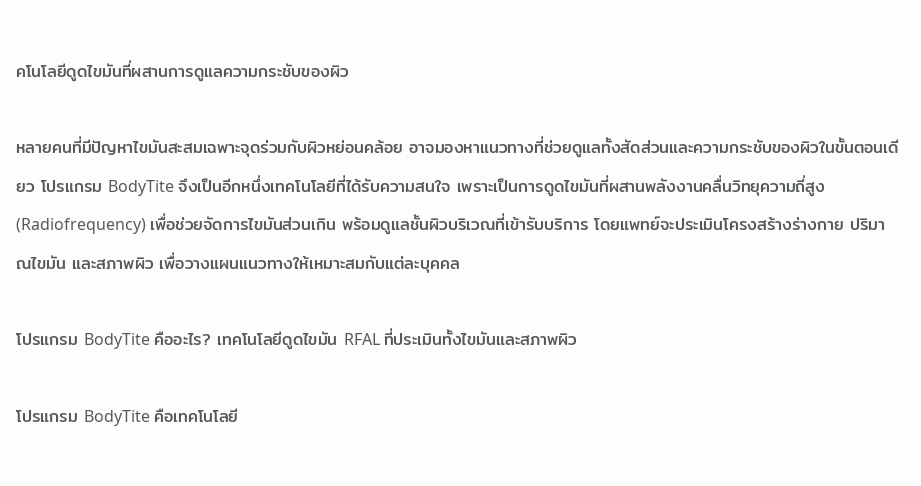คโนโลยีดูดไขมันที่ผสานการดูแลความกระชับของผิว

หลายคนที่มีปัญหาไขมันสะสมเฉพาะจุดร่วมกับผิวหย่อนคล้อย อาจมองหาแนวทางที่ช่วยดูแลทั้งสัดส่วนและความกระชับของผิวในขั้นตอนเดียว โปรแกรม BodyTite จึงเป็นอีกหนึ่งเทคโนโลยีที่ได้รับความสนใจ เพราะเป็นการดูดไขมันที่ผสานพลังงานคลื่นวิทยุความถี่สูง (Radiofrequency) เพื่อช่วยจัดการไขมันส่วนเกิน พร้อมดูแลชั้นผิวบริเวณที่เข้ารับบริการ โดยแพทย์จะประเมินโครงสร้างร่างกาย ปริมาณไขมัน และสภาพผิว เพื่อวางแผนแนวทางให้เหมาะสมกับแต่ละบุคคล

โปรแกรม BodyTite คืออะไร? เทคโนโลยีดูดไขมัน RFAL ที่ประเมินทั้งไขมันและสภาพผิว

โปรแกรม BodyTite คือเทคโนโลยี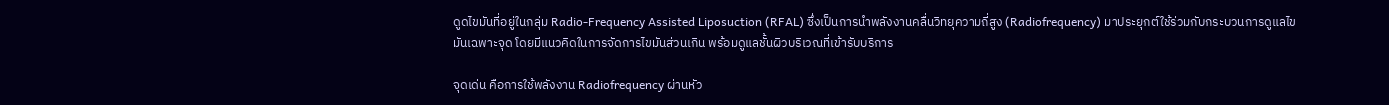ดูดไขมันที่อยู่ในกลุ่ม Radio-Frequency Assisted Liposuction (RFAL) ซึ่งเป็นการนำพลังงานคลื่นวิทยุความถี่สูง (Radiofrequency) มาประยุกต์ใช้ร่วมกับกระบวนการดูแลไขมันเฉพาะจุด โดยมีแนวคิดในการจัดการไขมันส่วนเกิน พร้อมดูแลชั้นผิวบริเวณที่เข้ารับบริการ

จุดเด่น คือการใช้พลังงาน Radiofrequency ผ่านหัว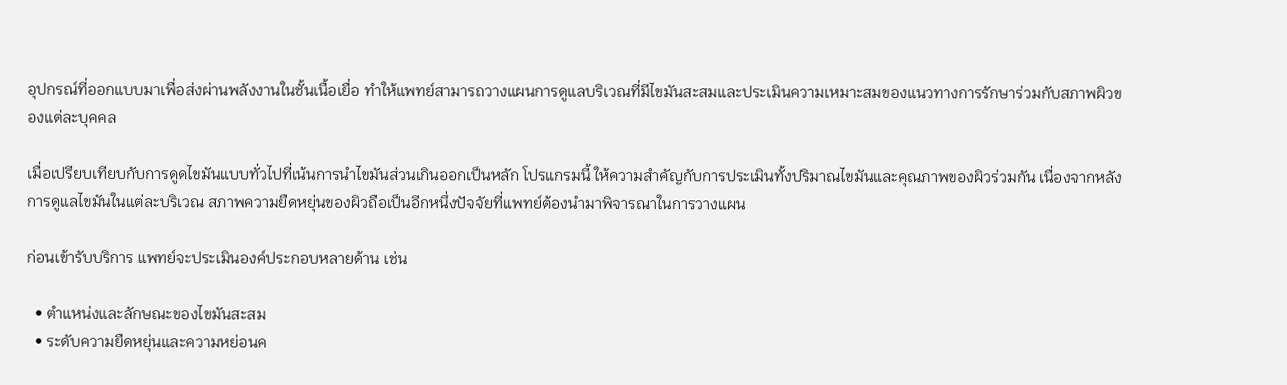อุปกรณ์ที่ออกแบบมาเพื่อส่งผ่านพลังงานในชั้นเนื้อเยื่อ ทำให้แพทย์สามารถวางแผนการดูแลบริเวณที่มีไขมันสะสมและประเมินความเหมาะสมของแนวทางการรักษาร่วมกับสภาพผิวของแต่ละบุคคล

เมื่อเปรียบเทียบกับการดูดไขมันแบบทั่วไปที่เน้นการนำไขมันส่วนเกินออกเป็นหลัก โปรแกรมนี้ ให้ความสำคัญกับการประเมินทั้งปริมาณไขมันและคุณภาพของผิวร่วมกัน เนื่องจากหลังการดูแลไขมันในแต่ละบริเวณ สภาพความยืดหยุ่นของผิวถือเป็นอีกหนึ่งปัจจัยที่แพทย์ต้องนำมาพิจารณาในการวางแผน

ก่อนเข้ารับบริการ แพทย์จะประเมินองค์ประกอบหลายด้าน เช่น

  • ตำแหน่งและลักษณะของไขมันสะสม
  • ระดับความยืดหยุ่นและความหย่อนค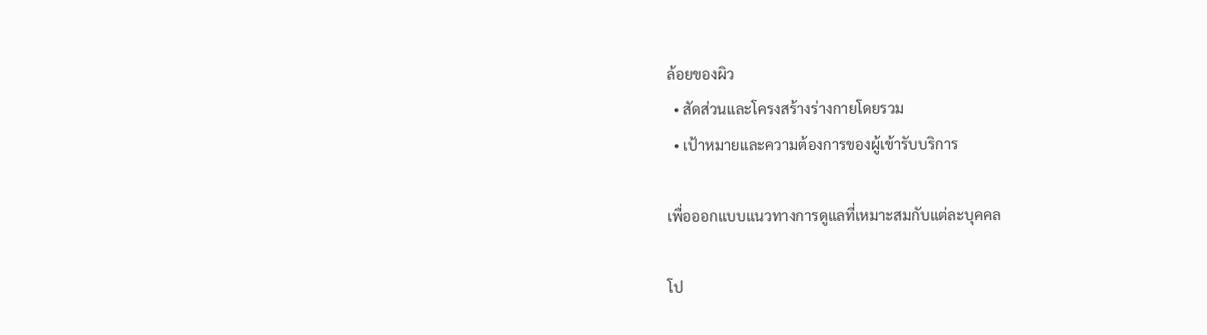ล้อยของผิว
  • สัดส่วนและโครงสร้างร่างกายโดยรวม
  • เป้าหมายและความต้องการของผู้เข้ารับบริการ

เพื่อออกแบบแนวทางการดูแลที่เหมาะสมกับแต่ละบุคคล

โป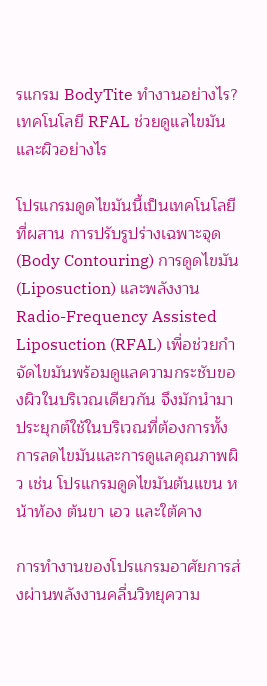รแกรม BodyTite ทำงานอย่างไร? เทคโนโลยี RFAL ช่วยดูแลไขมันและผิวอย่างไร

โปรแกรมดูดไขมันนี้เป็นเทคโนโลยีที่ผสาน การปรับรูปร่างเฉพาะจุด (Body Contouring) การดูดไขมัน (Liposuction) และพลังงาน Radio-Frequency Assisted Liposuction (RFAL) เพื่อช่วยกำจัดไขมันพร้อมดูแลความกระชับของผิวในบริเวณเดียวกัน จึงมักนำมาประยุกต์ใช้ในบริเวณที่ต้องการทั้งการลดไขมันและการดูแลคุณภาพผิว เช่น โปรแกรมดูดไขมันต้นแขน หน้าท้อง ต้นขา เอว และใต้คาง

การทำงานของโปรแกรมอาศัยการส่งผ่านพลังงานคลื่นวิทยุความ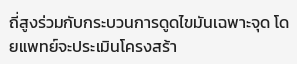ถี่สูงร่วมกับกระบวนการดูดไขมันเฉพาะจุด โดยแพทย์จะประเมินโครงสร้า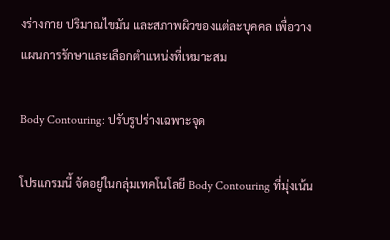งร่างกาย ปริมาณไขมัน และสภาพผิวของแต่ละบุคคล เพื่อวางแผนการรักษาและเลือกตำแหน่งที่เหมาะสม

Body Contouring: ปรับรูปร่างเฉพาะจุด

โปรแกรมนี้ จัดอยู่ในกลุ่มเทคโนโลยี Body Contouring ที่มุ่งเน้น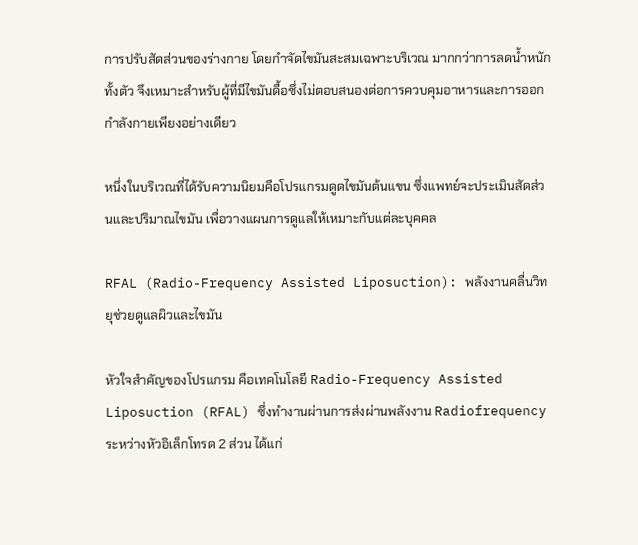การปรับสัดส่วนของร่างกาย โดยกำจัดไขมันสะสมเฉพาะบริเวณ มากกว่าการลดน้ำหนักทั้งตัว จึงเหมาะสำหรับผู้ที่มีไขมันดื้อซึ่งไม่ตอบสนองต่อการควบคุมอาหารและการออกกำลังกายเพียงอย่างเดียว

หนึ่งในบริเวณที่ได้รับความนิยมคือโปรแกรมดูดไขมันต้นแขน ซึ่งแพทย์จะประเมินสัดส่วนและปริมาณไขมัน เพื่อวางแผนการดูแลให้เหมาะกับแต่ละบุคคล

RFAL (Radio-Frequency Assisted Liposuction): พลังงานคลื่นวิทยุช่วยดูแลผิวและไขมัน

หัวใจสำคัญของโปรแกรม คือเทคโนโลยี Radio-Frequency Assisted Liposuction (RFAL) ซึ่งทำงานผ่านการส่งผ่านพลังงาน Radiofrequency ระหว่างหัวอิเล็กโทรด 2 ส่วน ได้แก่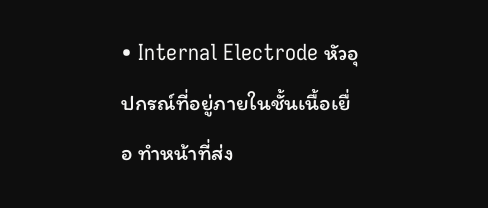• Internal Electrode หัวอุปกรณ์ที่อยู่ภายในชั้นเนื้อเยื่อ ทำหน้าที่ส่ง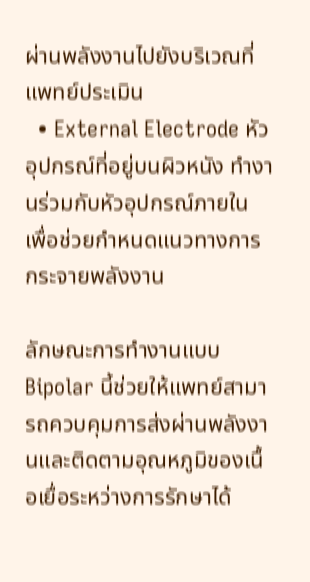ผ่านพลังงานไปยังบริเวณที่แพทย์ประเมิน
  • External Electrode หัวอุปกรณ์ที่อยู่บนผิวหนัง ทำงานร่วมกับหัวอุปกรณ์ภายใน เพื่อช่วยกำหนดแนวทางการกระจายพลังงาน

ลักษณะการทำงานแบบ Bipolar นี้ช่วยให้แพทย์สามารถควบคุมการส่งผ่านพลังงานและติดตามอุณหภูมิของเนื้อเยื่อระหว่างการรักษาได้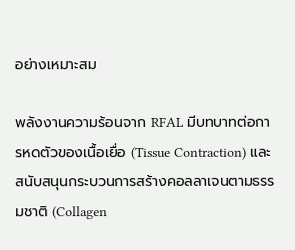อย่างเหมาะสม

พลังงานความร้อนจาก RFAL มีบทบาทต่อการหดตัวของเนื้อเยื่อ (Tissue Contraction) และสนับสนุนกระบวนการสร้างคอลลาเจนตามธรรมชาติ (Collagen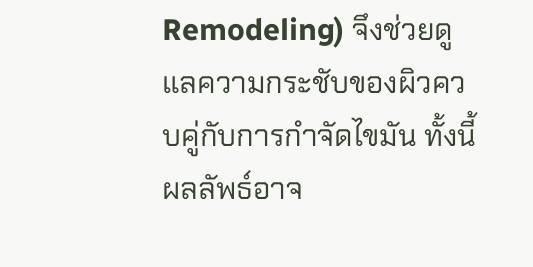Remodeling) จึงช่วยดูแลความกระชับของผิวควบคู่กับการกำจัดไขมัน ทั้งนี้ผลลัพธ์อาจ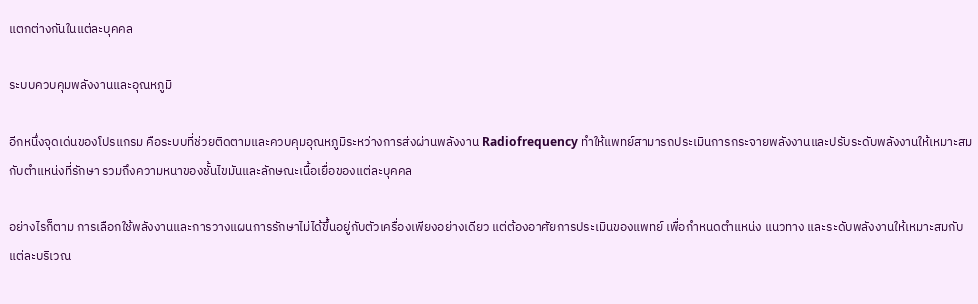แตกต่างกันในแต่ละบุคคล

ระบบควบคุมพลังงานและอุณหภูมิ

อีกหนึ่งจุดเด่นของโปรแกรม คือระบบที่ช่วยติดตามและควบคุมอุณหภูมิระหว่างการส่งผ่านพลังงาน Radiofrequency ทำให้แพทย์สามารถประเมินการกระจายพลังงานและปรับระดับพลังงานให้เหมาะสมกับตำแหน่งที่รักษา รวมถึงความหนาของชั้นไขมันและลักษณะเนื้อเยื่อของแต่ละบุคคล

อย่างไรก็ตาม การเลือกใช้พลังงานและการวางแผนการรักษาไม่ได้ขึ้นอยู่กับตัวเครื่องเพียงอย่างเดียว แต่ต้องอาศัยการประเมินของแพทย์ เพื่อกำหนดตำแหน่ง แนวทาง และระดับพลังงานให้เหมาะสมกับแต่ละบริเวณ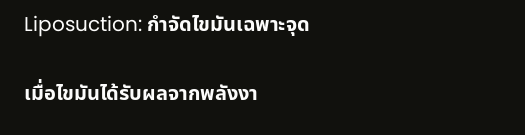Liposuction: กำจัดไขมันเฉพาะจุด

เมื่อไขมันได้รับผลจากพลังงา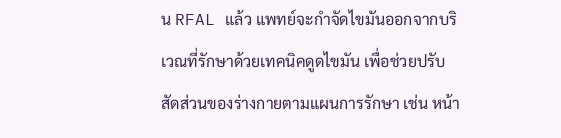น RFAL แล้ว แพทย์จะกำจัดไขมันออกจากบริเวณที่รักษาด้วยเทคนิคดูดไขมัน เพื่อช่วยปรับสัดส่วนของร่างกายตามแผนการรักษา เช่น หน้า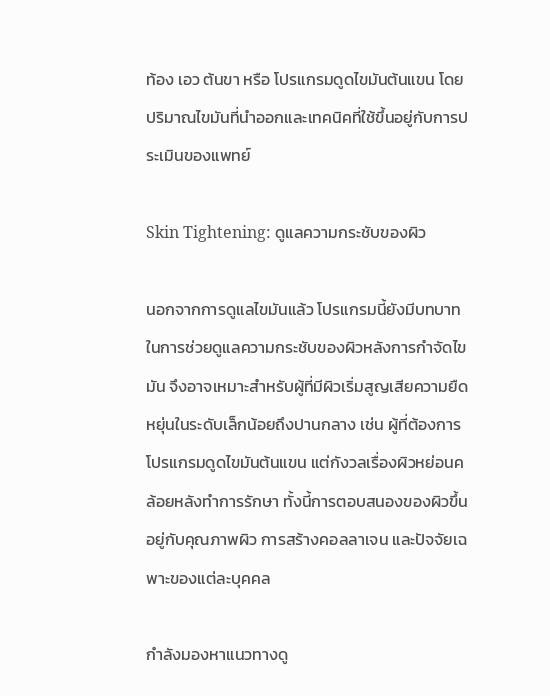ท้อง เอว ต้นขา หรือ โปรแกรมดูดไขมันต้นแขน โดยปริมาณไขมันที่นำออกและเทคนิคที่ใช้ขึ้นอยู่กับการประเมินของแพทย์

Skin Tightening: ดูแลความกระชับของผิว

นอกจากการดูแลไขมันแล้ว โปรแกรมนี้ยังมีบทบาทในการช่วยดูแลความกระชับของผิวหลังการกำจัดไขมัน จึงอาจเหมาะสำหรับผู้ที่มีผิวเริ่มสูญเสียความยืดหยุ่นในระดับเล็กน้อยถึงปานกลาง เช่น ผู้ที่ต้องการ โปรแกรมดูดไขมันต้นแขน แต่กังวลเรื่องผิวหย่อนคล้อยหลังทำการรักษา ทั้งนี้การตอบสนองของผิวขึ้นอยู่กับคุณภาพผิว การสร้างคอลลาเจน และปัจจัยเฉพาะของแต่ละบุคคล

กำลังมองหาแนวทางดู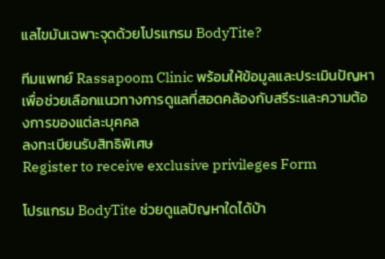แลไขมันเฉพาะจุดด้วยโปรแกรม BodyTite?

ทีมแพทย์ Rassapoom Clinic พร้อมให้ข้อมูลและประเมินปัญหา เพื่อช่วยเลือกแนวทางการดูแลที่สอดคล้องกับสรีระและความต้องการของแต่ละบุคคล
ลงทะเบียนรับสิทธิพิเศษ
Register to receive exclusive privileges Form

โปรแกรม BodyTite ช่วยดูแลปัญหาใดได้บ้า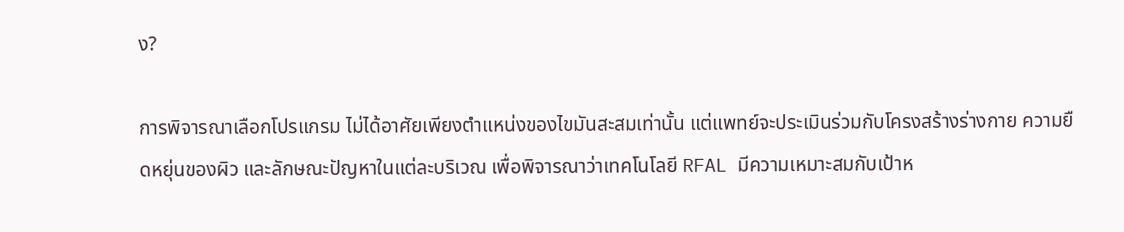ง?

การพิจารณาเลือกโปรแกรม ไม่ได้อาศัยเพียงตำแหน่งของไขมันสะสมเท่านั้น แต่แพทย์จะประเมินร่วมกับโครงสร้างร่างกาย ความยืดหยุ่นของผิว และลักษณะปัญหาในแต่ละบริเวณ เพื่อพิจารณาว่าเทคโนโลยี RFAL มีความเหมาะสมกับเป้าห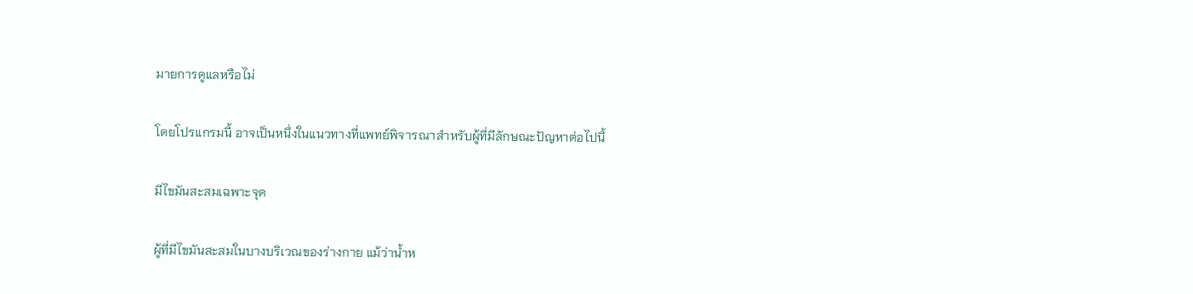มายการดูแลหรือไม่

โดยโปรแกรมนี้ อาจเป็นหนึ่งในแนวทางที่แพทย์พิจารณาสำหรับผู้ที่มีลักษณะปัญหาต่อไปนี้

มีไขมันสะสมเฉพาะจุด

ผู้ที่มีไขมันสะสมในบางบริเวณของร่างกาย แม้ว่าน้ำห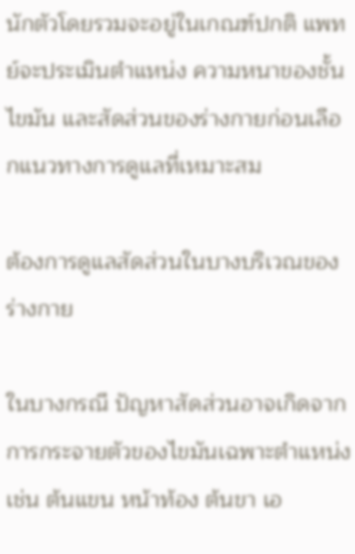นักตัวโดยรวมจะอยู่ในเกณฑ์ปกติ แพทย์จะประเมินตำแหน่ง ความหนาของชั้นไขมัน และสัดส่วนของร่างกายก่อนเลือกแนวทางการดูแลที่เหมาะสม

ต้องการดูแลสัดส่วนในบางบริเวณของร่างกาย

ในบางกรณี ปัญหาสัดส่วนอาจเกิดจากการกระจายตัวของไขมันเฉพาะตำแหน่ง เช่น ต้นแขน หน้าท้อง ต้นขา เอ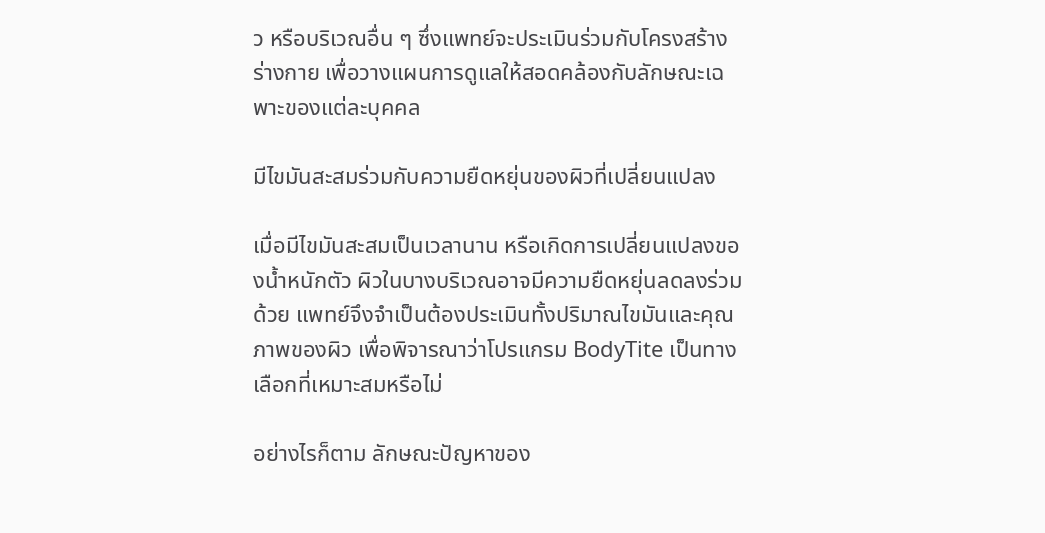ว หรือบริเวณอื่น ๆ ซึ่งแพทย์จะประเมินร่วมกับโครงสร้างร่างกาย เพื่อวางแผนการดูแลให้สอดคล้องกับลักษณะเฉพาะของแต่ละบุคคล

มีไขมันสะสมร่วมกับความยืดหยุ่นของผิวที่เปลี่ยนแปลง

เมื่อมีไขมันสะสมเป็นเวลานาน หรือเกิดการเปลี่ยนแปลงของน้ำหนักตัว ผิวในบางบริเวณอาจมีความยืดหยุ่นลดลงร่วมด้วย แพทย์จึงจำเป็นต้องประเมินทั้งปริมาณไขมันและคุณภาพของผิว เพื่อพิจารณาว่าโปรแกรม BodyTite เป็นทางเลือกที่เหมาะสมหรือไม่

อย่างไรก็ตาม ลักษณะปัญหาของ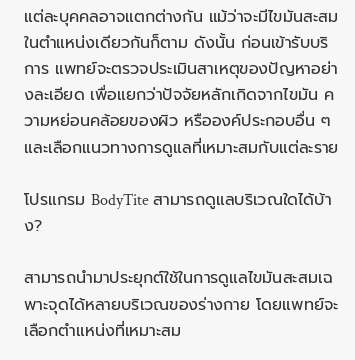แต่ละบุคคลอาจแตกต่างกัน แม้ว่าจะมีไขมันสะสมในตำแหน่งเดียวกันก็ตาม ดังนั้น ก่อนเข้ารับบริการ แพทย์จะตรวจประเมินสาเหตุของปัญหาอย่างละเอียด เพื่อแยกว่าปัจจัยหลักเกิดจากไขมัน ความหย่อนคล้อยของผิว หรือองค์ประกอบอื่น ๆ และเลือกแนวทางการดูแลที่เหมาะสมกับแต่ละราย

โปรแกรม BodyTite สามารถดูแลบริเวณใดได้บ้าง?

สามารถนำมาประยุกต์ใช้ในการดูแลไขมันสะสมเฉพาะจุดได้หลายบริเวณของร่างกาย โดยแพทย์จะเลือกตำแหน่งที่เหมาะสม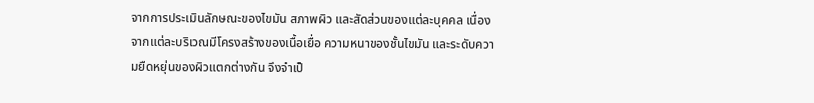จากการประเมินลักษณะของไขมัน สภาพผิว และสัดส่วนของแต่ละบุคคล เนื่องจากแต่ละบริเวณมีโครงสร้างของเนื้อเยื่อ ความหนาของชั้นไขมัน และระดับความยืดหยุ่นของผิวแตกต่างกัน จึงจำเป็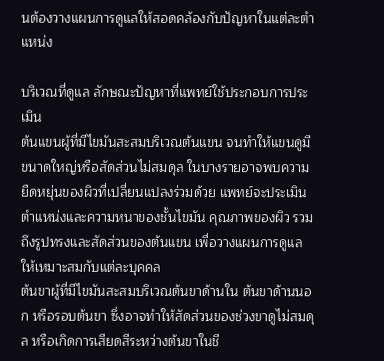นต้องวางแผนการดูแลให้สอดคล้องกับปัญหาในแต่ละตำแหน่ง

บริเวณที่ดูแล ลักษณะปัญหาที่แพทย์ใช้ประกอบการประเมิน
ต้นแขนผู้ที่มีไขมันสะสมบริเวณต้นแขน จนทำให้แขนดูมีขนาดใหญ่หรือสัดส่วนไม่สมดุล ในบางรายอาจพบความยืดหยุ่นของผิวที่เปลี่ยนแปลงร่วมด้วย แพทย์จะประเมินตำแหน่งและความหนาของชั้นไขมัน คุณภาพของผิว รวมถึงรูปทรงและสัดส่วนของต้นแขน เพื่อวางแผนการดูแลให้เหมาะสมกับแต่ละบุคคล
ต้นขาผู้ที่มีไขมันสะสมบริเวณต้นขาด้านใน ต้นขาด้านนอก หรือรอบต้นขา ซึ่งอาจทำให้สัดส่วนของช่วงขาดูไม่สมดุล หรือเกิดการเสียดสีระหว่างต้นขาในชี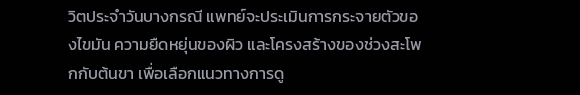วิตประจำวันบางกรณี แพทย์จะประเมินการกระจายตัวของไขมัน ความยืดหยุ่นของผิว และโครงสร้างของช่วงสะโพกกับต้นขา เพื่อเลือกแนวทางการดู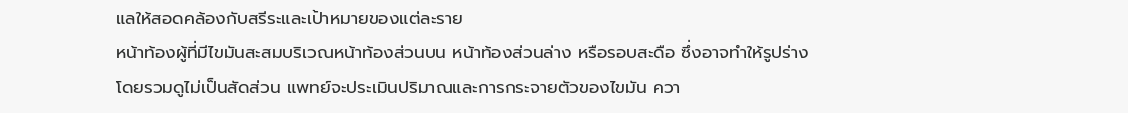แลให้สอดคล้องกับสรีระและเป้าหมายของแต่ละราย
หน้าท้องผู้ที่มีไขมันสะสมบริเวณหน้าท้องส่วนบน หน้าท้องส่วนล่าง หรือรอบสะดือ ซึ่งอาจทำให้รูปร่างโดยรวมดูไม่เป็นสัดส่วน แพทย์จะประเมินปริมาณและการกระจายตัวของไขมัน ควา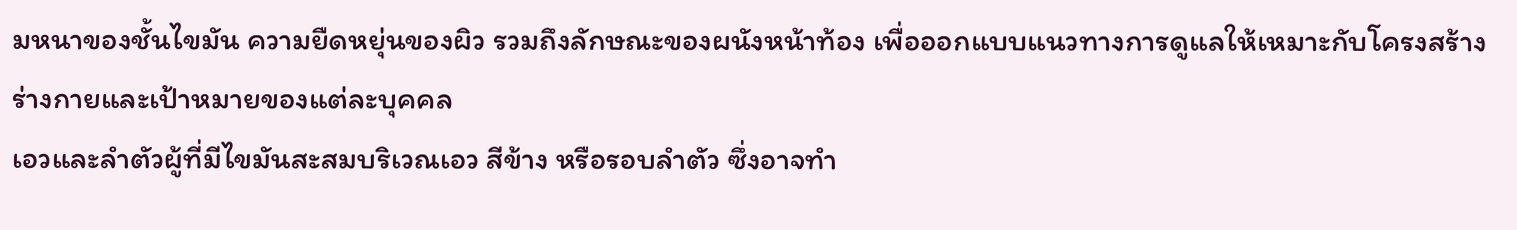มหนาของชั้นไขมัน ความยืดหยุ่นของผิว รวมถึงลักษณะของผนังหน้าท้อง เพื่อออกแบบแนวทางการดูแลให้เหมาะกับโครงสร้างร่างกายและเป้าหมายของแต่ละบุคคล
เอวและลำตัวผู้ที่มีไขมันสะสมบริเวณเอว สีข้าง หรือรอบลำตัว ซึ่งอาจทำ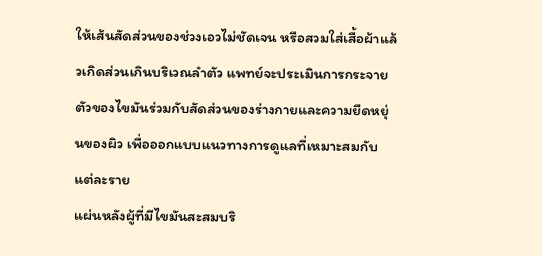ให้เส้นสัดส่วนของช่วงเอวไม่ชัดเจน หรือสวมใส่เสื้อผ้าแล้วเกิดส่วนเกินบริเวณลำตัว แพทย์จะประเมินการกระจายตัวของไขมันร่วมกับสัดส่วนของร่างกายและความยืดหยุ่นของผิว เพื่อออกแบบแนวทางการดูแลที่เหมาะสมกับแต่ละราย
แผ่นหลังผู้ที่มีไขมันสะสมบริ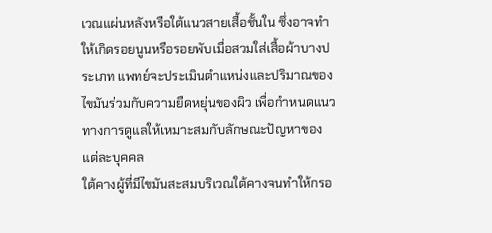เวณแผ่นหลังหรือใต้แนวสายเสื้อชั้นใน ซึ่งอาจทำให้เกิดรอยนูนหรือรอยพับเมื่อสวมใส่เสื้อผ้าบางประเภท แพทย์จะประเมินตำแหน่งและปริมาณของไขมันร่วมกับความยืดหยุ่นของผิว เพื่อกำหนดแนวทางการดูแลให้เหมาะสมกับลักษณะปัญหาของแต่ละบุคคล
ใต้คางผู้ที่มีไขมันสะสมบริเวณใต้คางจนทำให้กรอ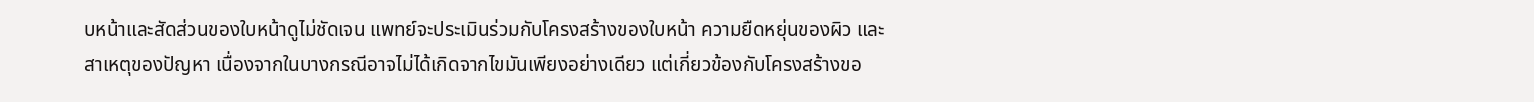บหน้าและสัดส่วนของใบหน้าดูไม่ชัดเจน แพทย์จะประเมินร่วมกับโครงสร้างของใบหน้า ความยืดหยุ่นของผิว และสาเหตุของปัญหา เนื่องจากในบางกรณีอาจไม่ได้เกิดจากไขมันเพียงอย่างเดียว แต่เกี่ยวข้องกับโครงสร้างขอ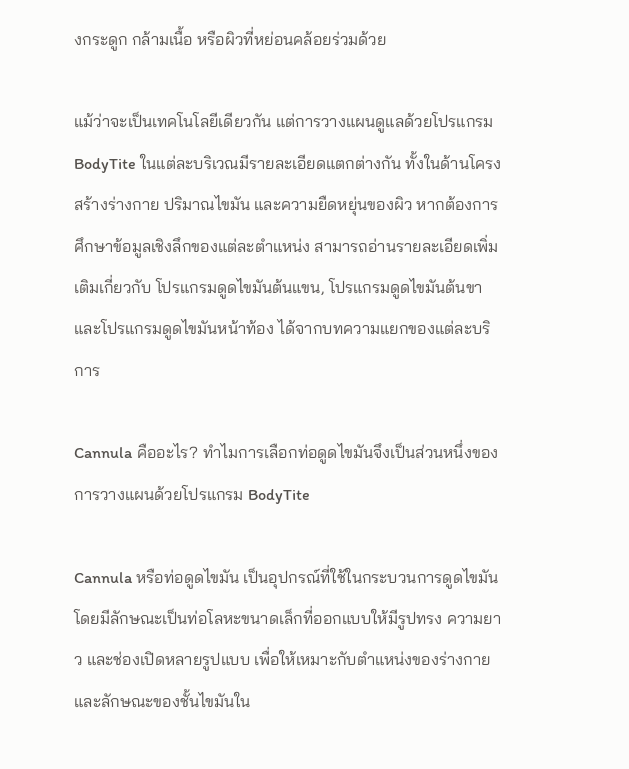งกระดูก กล้ามเนื้อ หรือผิวที่หย่อนคล้อยร่วมด้วย

แม้ว่าจะเป็นเทคโนโลยีเดียวกัน แต่การวางแผนดูแลด้วยโปรแกรม BodyTite ในแต่ละบริเวณมีรายละเอียดแตกต่างกัน ทั้งในด้านโครงสร้างร่างกาย ปริมาณไขมัน และความยืดหยุ่นของผิว หากต้องการศึกษาข้อมูลเชิงลึกของแต่ละตำแหน่ง สามารถอ่านรายละเอียดเพิ่มเติมเกี่ยวกับ โปรแกรมดูดไขมันต้นแขน, โปรแกรมดูดไขมันต้นขา และโปรแกรมดูดไขมันหน้าท้อง ได้จากบทความแยกของแต่ละบริการ

Cannula คืออะไร? ทำไมการเลือกท่อดูดไขมันจึงเป็นส่วนหนึ่งของการวางแผนด้วยโปรแกรม BodyTite

Cannula หรือท่อดูดไขมัน เป็นอุปกรณ์ที่ใช้ในกระบวนการดูดไขมัน โดยมีลักษณะเป็นท่อโลหะขนาดเล็กที่ออกแบบให้มีรูปทรง ความยาว และช่องเปิดหลายรูปแบบ เพื่อให้เหมาะกับตำแหน่งของร่างกายและลักษณะของชั้นไขมันใน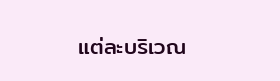แต่ละบริเวณ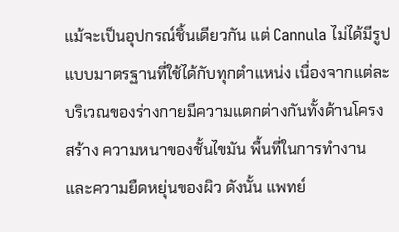แม้จะเป็นอุปกรณ์ชิ้นเดียวกัน แต่ Cannula ไม่ได้มีรูปแบบมาตรฐานที่ใช้ได้กับทุกตำแหน่ง เนื่องจากแต่ละบริเวณของร่างกายมีความแตกต่างกันทั้งด้านโครงสร้าง ความหนาของชั้นไขมัน พื้นที่ในการทำงาน และความยืดหยุ่นของผิว ดังนั้น แพทย์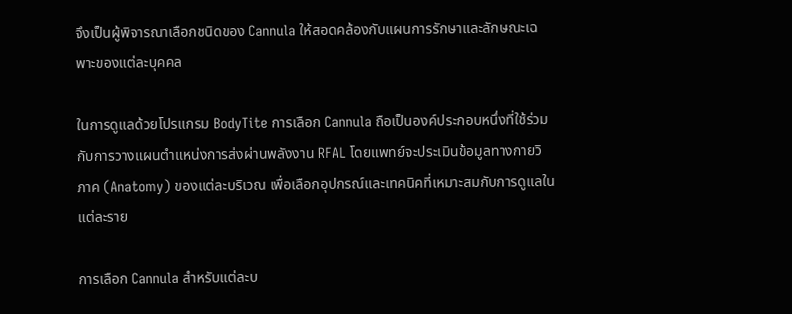จึงเป็นผู้พิจารณาเลือกชนิดของ Cannula ให้สอดคล้องกับแผนการรักษาและลักษณะเฉพาะของแต่ละบุคคล

ในการดูแลด้วยโปรแกรม BodyTite การเลือก Cannula ถือเป็นองค์ประกอบหนึ่งที่ใช้ร่วมกับการวางแผนตำแหน่งการส่งผ่านพลังงาน RFAL โดยแพทย์จะประเมินข้อมูลทางกายวิภาค (Anatomy) ของแต่ละบริเวณ เพื่อเลือกอุปกรณ์และเทคนิคที่เหมาะสมกับการดูแลในแต่ละราย

การเลือก Cannula สำหรับแต่ละบ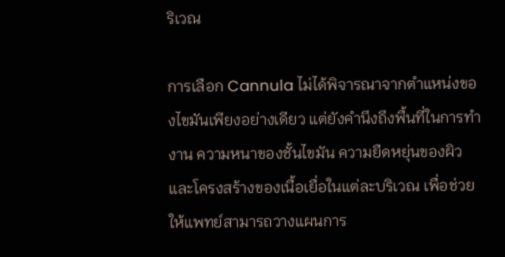ริเวณ

การเลือก Cannula ไม่ได้พิจารณาจากตำแหน่งของไขมันเพียงอย่างเดียว แต่ยังคำนึงถึงพื้นที่ในการทำงาน ความหนาของชั้นไขมัน ความยืดหยุ่นของผิว และโครงสร้างของเนื้อเยื่อในแต่ละบริเวณ เพื่อช่วยให้แพทย์สามารถวางแผนการ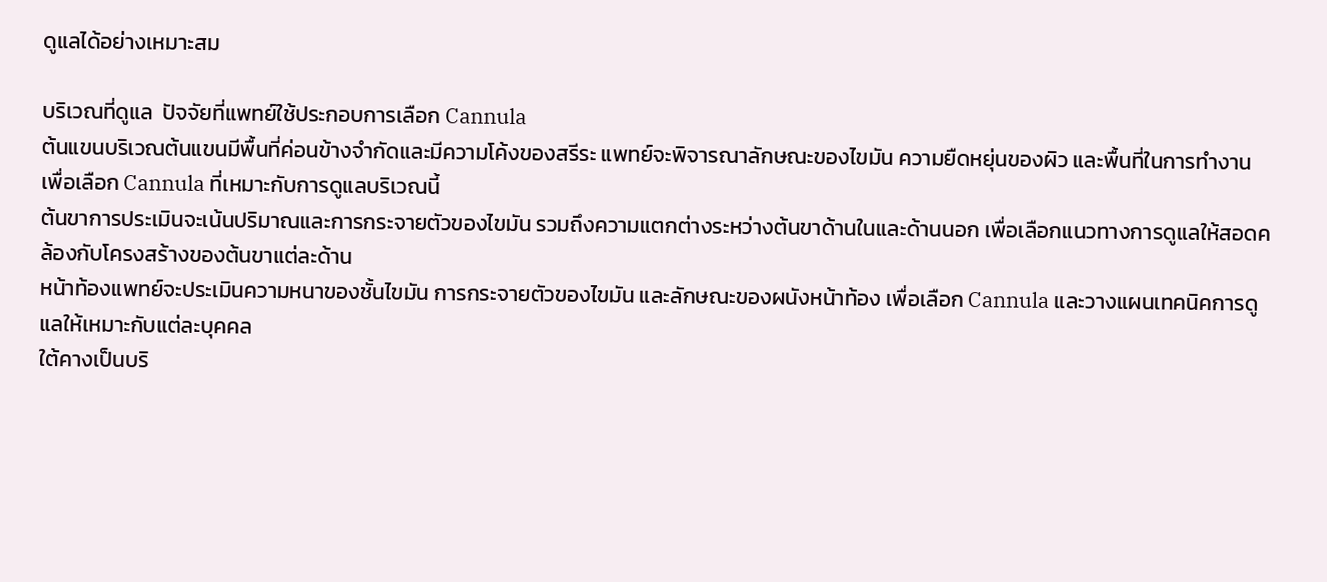ดูแลได้อย่างเหมาะสม

บริเวณที่ดูแล  ปัจจัยที่แพทย์ใช้ประกอบการเลือก Cannula
ต้นแขนบริเวณต้นแขนมีพื้นที่ค่อนข้างจำกัดและมีความโค้งของสรีระ แพทย์จะพิจารณาลักษณะของไขมัน ความยืดหยุ่นของผิว และพื้นที่ในการทำงาน เพื่อเลือก Cannula ที่เหมาะกับการดูแลบริเวณนี้
ต้นขาการประเมินจะเน้นปริมาณและการกระจายตัวของไขมัน รวมถึงความแตกต่างระหว่างต้นขาด้านในและด้านนอก เพื่อเลือกแนวทางการดูแลให้สอดคล้องกับโครงสร้างของต้นขาแต่ละด้าน
หน้าท้องแพทย์จะประเมินความหนาของชั้นไขมัน การกระจายตัวของไขมัน และลักษณะของผนังหน้าท้อง เพื่อเลือก Cannula และวางแผนเทคนิคการดูแลให้เหมาะกับแต่ละบุคคล
ใต้คางเป็นบริ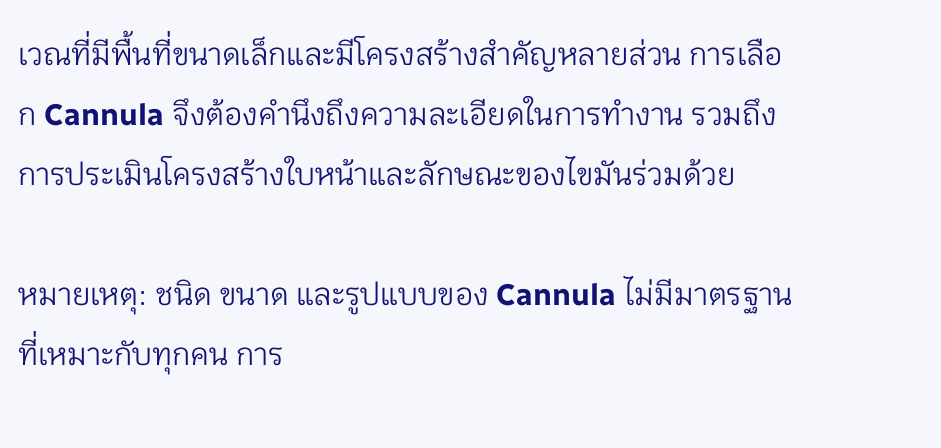เวณที่มีพื้นที่ขนาดเล็กและมีโครงสร้างสำคัญหลายส่วน การเลือก Cannula จึงต้องคำนึงถึงความละเอียดในการทำงาน รวมถึงการประเมินโครงสร้างใบหน้าและลักษณะของไขมันร่วมด้วย

หมายเหตุ: ชนิด ขนาด และรูปแบบของ Cannula ไม่มีมาตรฐานที่เหมาะกับทุกคน การ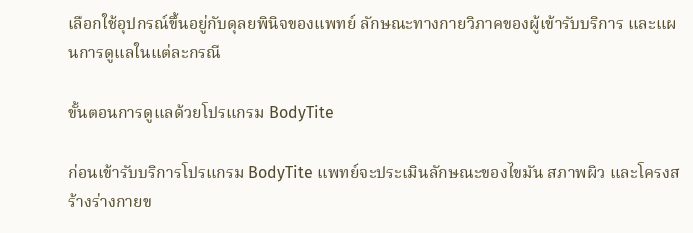เลือกใช้อุปกรณ์ขึ้นอยู่กับดุลยพินิจของแพทย์ ลักษณะทางกายวิภาคของผู้เข้ารับบริการ และแผนการดูแลในแต่ละกรณี

ขั้นตอนการดูแลด้วยโปรแกรม BodyTite

ก่อนเข้ารับบริการโปรแกรม BodyTite แพทย์จะประเมินลักษณะของไขมัน สภาพผิว และโครงสร้างร่างกายข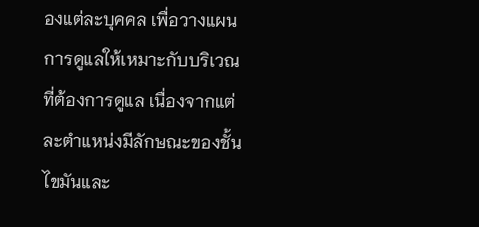องแต่ละบุคคล เพื่อวางแผนการดูแลให้เหมาะกับบริเวณที่ต้องการดูแล เนื่องจากแต่ละตำแหน่งมีลักษณะของชั้นไขมันและ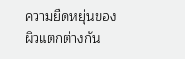ความยืดหยุ่นของผิวแตกต่างกัน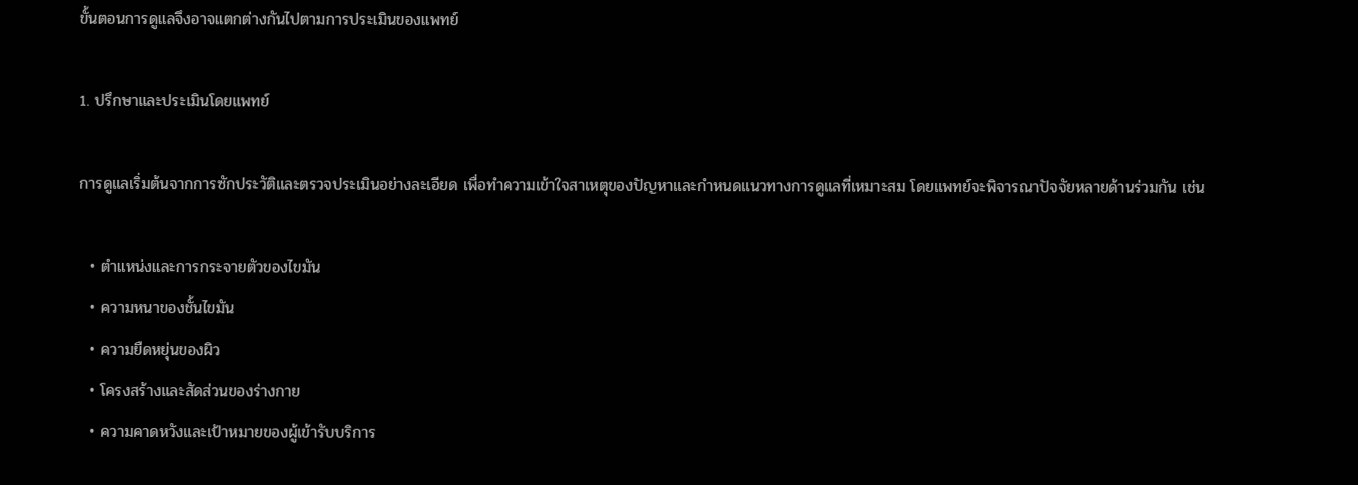ขั้นตอนการดูแลจึงอาจแตกต่างกันไปตามการประเมินของแพทย์

1. ปรึกษาและประเมินโดยแพทย์

การดูแลเริ่มต้นจากการซักประวัติและตรวจประเมินอย่างละเอียด เพื่อทำความเข้าใจสาเหตุของปัญหาและกำหนดแนวทางการดูแลที่เหมาะสม โดยแพทย์จะพิจารณาปัจจัยหลายด้านร่วมกัน เช่น

  • ตำแหน่งและการกระจายตัวของไขมัน
  • ความหนาของชั้นไขมัน
  • ความยืดหยุ่นของผิว
  • โครงสร้างและสัดส่วนของร่างกาย
  • ความคาดหวังและเป้าหมายของผู้เข้ารับบริการ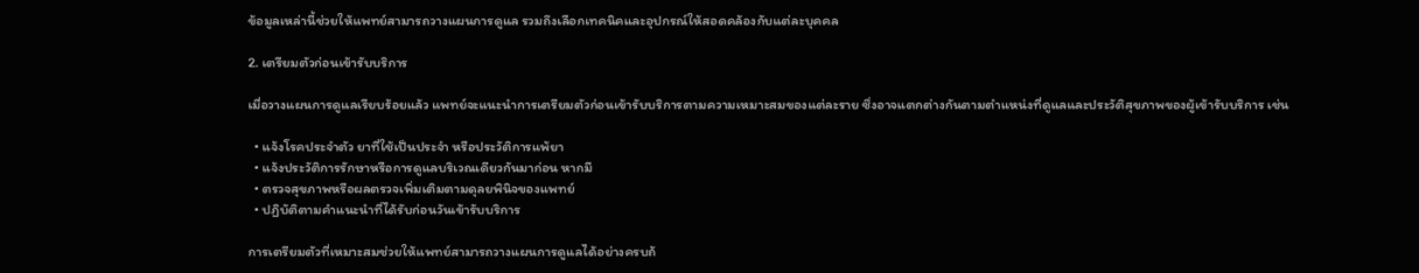ข้อมูลเหล่านี้ช่วยให้แพทย์สามารถวางแผนการดูแล รวมถึงเลือกเทคนิคและอุปกรณ์ให้สอดคล้องกับแต่ละบุคคล

2. เตรียมตัวก่อนเข้ารับบริการ

เมื่อวางแผนการดูแลเรียบร้อยแล้ว แพทย์จะแนะนำการเตรียมตัวก่อนเข้ารับบริการตามความเหมาะสมของแต่ละราย ซึ่งอาจแตกต่างกันตามตำแหน่งที่ดูแลและประวัติสุขภาพของผู้เข้ารับบริการ เช่น

  • แจ้งโรคประจำตัว ยาที่ใช้เป็นประจำ หรือประวัติการแพ้ยา
  • แจ้งประวัติการรักษาหรือการดูแลบริเวณเดียวกันมาก่อน หากมี
  • ตรวจสุขภาพหรือผลตรวจเพิ่มเติมตามดุลยพินิจของแพทย์
  • ปฏิบัติตามคำแนะนำที่ได้รับก่อนวันเข้ารับบริการ

การเตรียมตัวที่เหมาะสมช่วยให้แพทย์สามารถวางแผนการดูแลได้อย่างครบถ้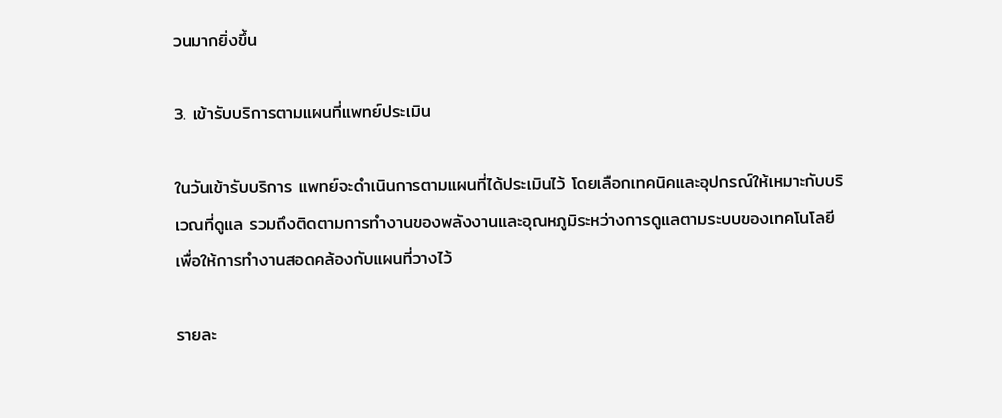วนมากยิ่งขึ้น

3. เข้ารับบริการตามแผนที่แพทย์ประเมิน

ในวันเข้ารับบริการ แพทย์จะดำเนินการตามแผนที่ได้ประเมินไว้ โดยเลือกเทคนิคและอุปกรณ์ให้เหมาะกับบริเวณที่ดูแล รวมถึงติดตามการทำงานของพลังงานและอุณหภูมิระหว่างการดูแลตามระบบของเทคโนโลยี เพื่อให้การทำงานสอดคล้องกับแผนที่วางไว้

รายละ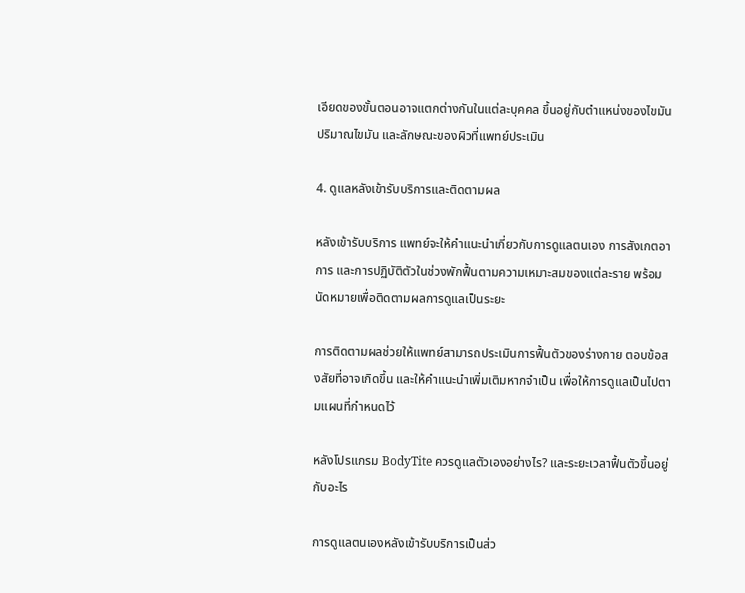เอียดของขั้นตอนอาจแตกต่างกันในแต่ละบุคคล ขึ้นอยู่กับตำแหน่งของไขมัน ปริมาณไขมัน และลักษณะของผิวที่แพทย์ประเมิน

4. ดูแลหลังเข้ารับบริการและติดตามผล

หลังเข้ารับบริการ แพทย์จะให้คำแนะนำเกี่ยวกับการดูแลตนเอง การสังเกตอาการ และการปฏิบัติตัวในช่วงพักฟื้นตามความเหมาะสมของแต่ละราย พร้อมนัดหมายเพื่อติดตามผลการดูแลเป็นระยะ

การติดตามผลช่วยให้แพทย์สามารถประเมินการฟื้นตัวของร่างกาย ตอบข้อสงสัยที่อาจเกิดขึ้น และให้คำแนะนำเพิ่มเติมหากจำเป็น เพื่อให้การดูแลเป็นไปตามแผนที่กำหนดไว้

หลังโปรแกรม BodyTite ควรดูแลตัวเองอย่างไร? และระยะเวลาฟื้นตัวขึ้นอยู่กับอะไร

การดูแลตนเองหลังเข้ารับบริการเป็นส่ว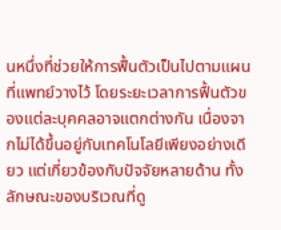นหนึ่งที่ช่วยให้การฟื้นตัวเป็นไปตามแผนที่แพทย์วางไว้ โดยระยะเวลาการฟื้นตัวของแต่ละบุคคลอาจแตกต่างกัน เนื่องจากไม่ได้ขึ้นอยู่กับเทคโนโลยีเพียงอย่างเดียว แต่เกี่ยวข้องกับปัจจัยหลายด้าน ทั้งลักษณะของบริเวณที่ดู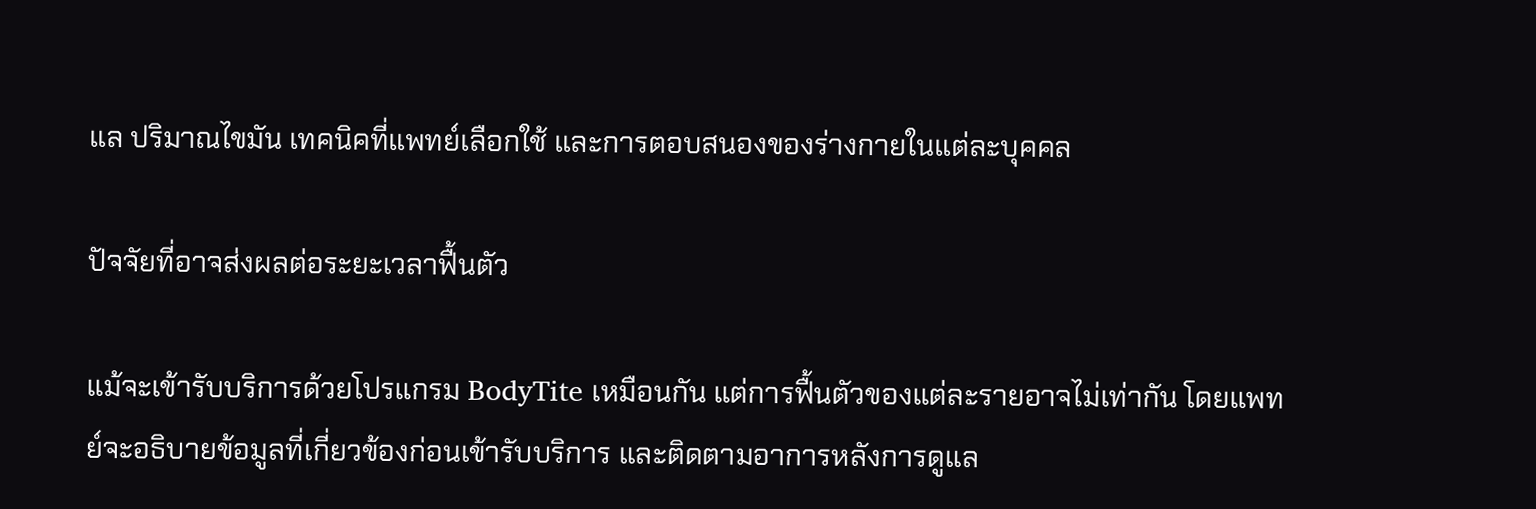แล ปริมาณไขมัน เทคนิคที่แพทย์เลือกใช้ และการตอบสนองของร่างกายในแต่ละบุคคล

ปัจจัยที่อาจส่งผลต่อระยะเวลาฟื้นตัว

แม้จะเข้ารับบริการด้วยโปรแกรม BodyTite เหมือนกัน แต่การฟื้นตัวของแต่ละรายอาจไม่เท่ากัน โดยแพทย์จะอธิบายข้อมูลที่เกี่ยวข้องก่อนเข้ารับบริการ และติดตามอาการหลังการดูแล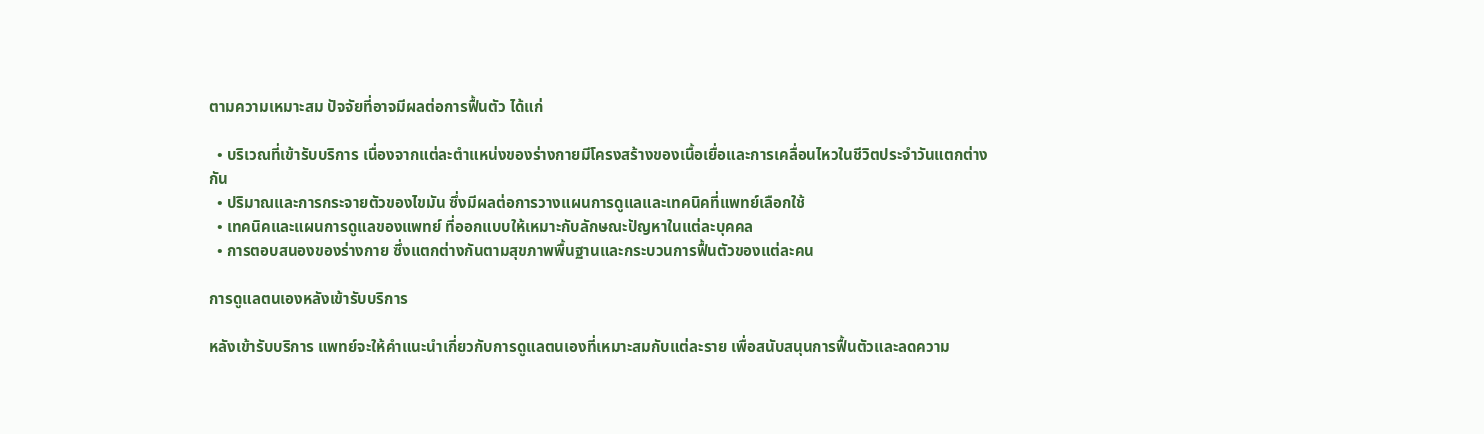ตามความเหมาะสม ปัจจัยที่อาจมีผลต่อการฟื้นตัว ได้แก่

  • บริเวณที่เข้ารับบริการ เนื่องจากแต่ละตำแหน่งของร่างกายมีโครงสร้างของเนื้อเยื่อและการเคลื่อนไหวในชีวิตประจำวันแตกต่างกัน
  • ปริมาณและการกระจายตัวของไขมัน ซึ่งมีผลต่อการวางแผนการดูแลและเทคนิคที่แพทย์เลือกใช้
  • เทคนิคและแผนการดูแลของแพทย์ ที่ออกแบบให้เหมาะกับลักษณะปัญหาในแต่ละบุคคล
  • การตอบสนองของร่างกาย ซึ่งแตกต่างกันตามสุขภาพพื้นฐานและกระบวนการฟื้นตัวของแต่ละคน

การดูแลตนเองหลังเข้ารับบริการ

หลังเข้ารับบริการ แพทย์จะให้คำแนะนำเกี่ยวกับการดูแลตนเองที่เหมาะสมกับแต่ละราย เพื่อสนับสนุนการฟื้นตัวและลดความ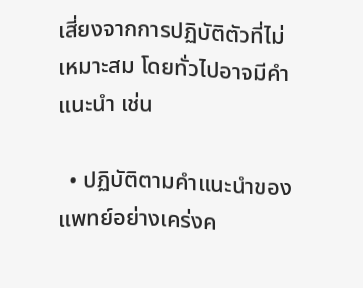เสี่ยงจากการปฏิบัติตัวที่ไม่เหมาะสม โดยทั่วไปอาจมีคำแนะนำ เช่น

  • ปฏิบัติตามคำแนะนำของแพทย์อย่างเคร่งค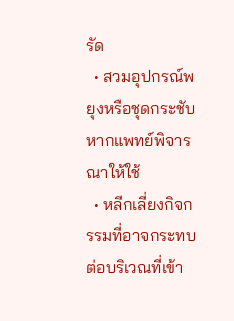รัด
  • สวมอุปกรณ์พยุงหรือชุดกระชับ หากแพทย์พิจารณาให้ใช้
  • หลีกเลี่ยงกิจกรรมที่อาจกระทบต่อบริเวณที่เข้า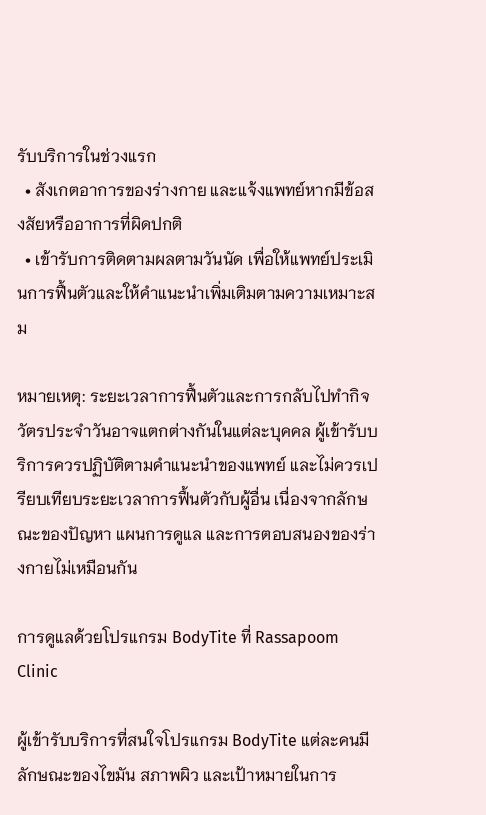รับบริการในช่วงแรก
  • สังเกตอาการของร่างกาย และแจ้งแพทย์หากมีข้อสงสัยหรืออาการที่ผิดปกติ
  • เข้ารับการติดตามผลตามวันนัด เพื่อให้แพทย์ประเมินการฟื้นตัวและให้คำแนะนำเพิ่มเติมตามความเหมาะสม

หมายเหตุ: ระยะเวลาการฟื้นตัวและการกลับไปทำกิจวัตรประจำวันอาจแตกต่างกันในแต่ละบุคคล ผู้เข้ารับบริการควรปฏิบัติตามคำแนะนำของแพทย์ และไม่ควรเปรียบเทียบระยะเวลาการฟื้นตัวกับผู้อื่น เนื่องจากลักษณะของปัญหา แผนการดูแล และการตอบสนองของร่างกายไม่เหมือนกัน

การดูแลด้วยโปรแกรม BodyTite ที่ Rassapoom Clinic

ผู้เข้ารับบริการที่สนใจโปรแกรม BodyTite แต่ละคนมีลักษณะของไขมัน สภาพผิว และเป้าหมายในการ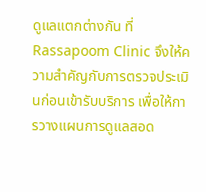ดูแลแตกต่างกัน ที่ Rassapoom Clinic จึงให้ความสำคัญกับการตรวจประเมินก่อนเข้ารับบริการ เพื่อให้การวางแผนการดูแลสอด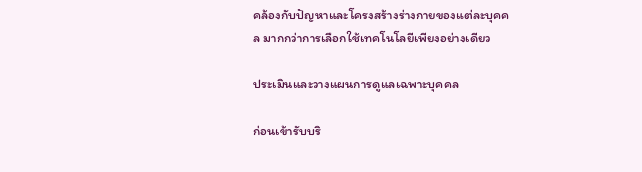คล้องกับปัญหาและโครงสร้างร่างกายของแต่ละบุคคล มากกว่าการเลือกใช้เทคโนโลยีเพียงอย่างเดียว

ประเมินและวางแผนการดูแลเฉพาะบุคคล

ก่อนเข้ารับบริ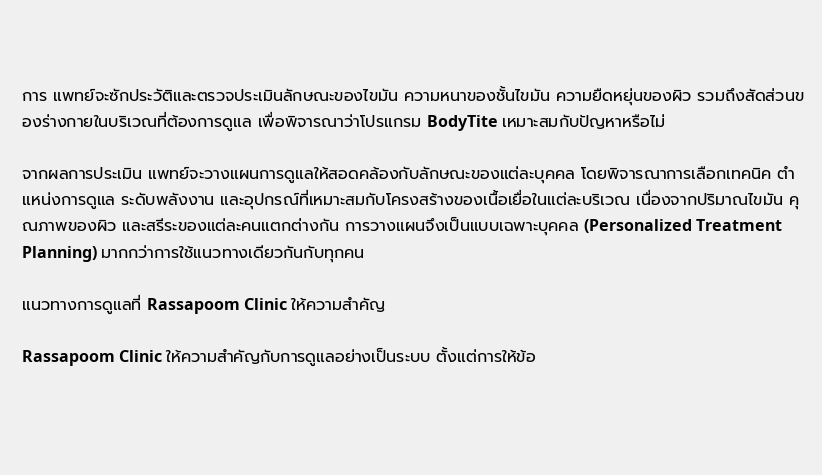การ แพทย์จะซักประวัติและตรวจประเมินลักษณะของไขมัน ความหนาของชั้นไขมัน ความยืดหยุ่นของผิว รวมถึงสัดส่วนของร่างกายในบริเวณที่ต้องการดูแล เพื่อพิจารณาว่าโปรแกรม BodyTite เหมาะสมกับปัญหาหรือไม่

จากผลการประเมิน แพทย์จะวางแผนการดูแลให้สอดคล้องกับลักษณะของแต่ละบุคคล โดยพิจารณาการเลือกเทคนิค ตำแหน่งการดูแล ระดับพลังงาน และอุปกรณ์ที่เหมาะสมกับโครงสร้างของเนื้อเยื่อในแต่ละบริเวณ เนื่องจากปริมาณไขมัน คุณภาพของผิว และสรีระของแต่ละคนแตกต่างกัน การวางแผนจึงเป็นแบบเฉพาะบุคคล (Personalized Treatment Planning) มากกว่าการใช้แนวทางเดียวกันกับทุกคน

แนวทางการดูแลที่ Rassapoom Clinic ให้ความสำคัญ

Rassapoom Clinic ให้ความสำคัญกับการดูแลอย่างเป็นระบบ ตั้งแต่การให้ข้อ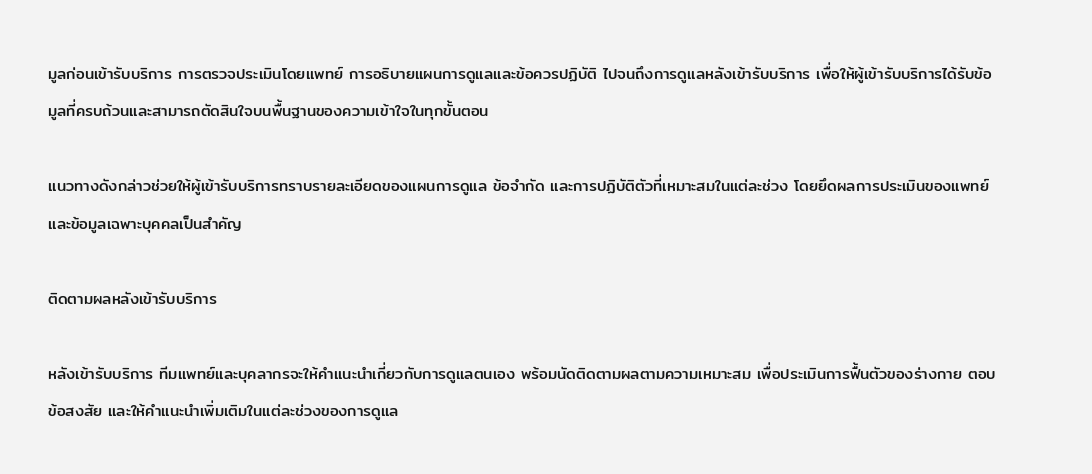มูลก่อนเข้ารับบริการ การตรวจประเมินโดยแพทย์ การอธิบายแผนการดูแลและข้อควรปฏิบัติ ไปจนถึงการดูแลหลังเข้ารับบริการ เพื่อให้ผู้เข้ารับบริการได้รับข้อมูลที่ครบถ้วนและสามารถตัดสินใจบนพื้นฐานของความเข้าใจในทุกขั้นตอน

แนวทางดังกล่าวช่วยให้ผู้เข้ารับบริการทราบรายละเอียดของแผนการดูแล ข้อจำกัด และการปฏิบัติตัวที่เหมาะสมในแต่ละช่วง โดยยึดผลการประเมินของแพทย์และข้อมูลเฉพาะบุคคลเป็นสำคัญ

ติดตามผลหลังเข้ารับบริการ

หลังเข้ารับบริการ ทีมแพทย์และบุคลากรจะให้คำแนะนำเกี่ยวกับการดูแลตนเอง พร้อมนัดติดตามผลตามความเหมาะสม เพื่อประเมินการฟื้นตัวของร่างกาย ตอบข้อสงสัย และให้คำแนะนำเพิ่มเติมในแต่ละช่วงของการดูแล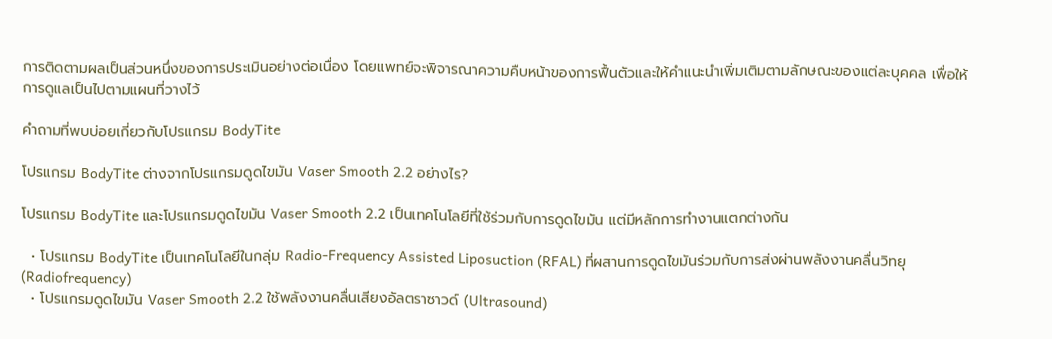การติดตามผลเป็นส่วนหนึ่งของการประเมินอย่างต่อเนื่อง โดยแพทย์จะพิจารณาความคืบหน้าของการฟื้นตัวและให้คำแนะนำเพิ่มเติมตามลักษณะของแต่ละบุคคล เพื่อให้การดูแลเป็นไปตามแผนที่วางไว้

คำถามที่พบบ่อยเกี่ยวกับโปรแกรม BodyTite

โปรแกรม BodyTite ต่างจากโปรแกรมดูดไขมัน Vaser Smooth 2.2 อย่างไร?

โปรแกรม BodyTite และโปรแกรมดูดไขมัน Vaser Smooth 2.2 เป็นเทคโนโลยีที่ใช้ร่วมกับการดูดไขมัน แต่มีหลักการทำงานแตกต่างกัน

  • โปรแกรม BodyTite เป็นเทคโนโลยีในกลุ่ม Radio-Frequency Assisted Liposuction (RFAL) ที่ผสานการดูดไขมันร่วมกับการส่งผ่านพลังงานคลื่นวิทยุ (Radiofrequency)
  • โปรแกรมดูดไขมัน Vaser Smooth 2.2 ใช้พลังงานคลื่นเสียงอัลตราซาวด์ (Ultrasound)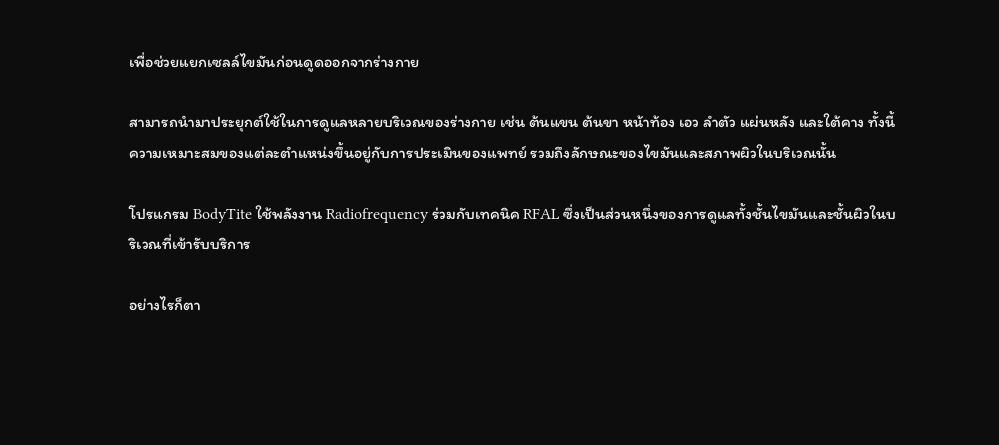เพื่อช่วยแยกเซลล์ไขมันก่อนดูดออกจากร่างกาย

สามารถนำมาประยุกต์ใช้ในการดูแลหลายบริเวณของร่างกาย เช่น ต้นแขน ต้นขา หน้าท้อง เอว ลำตัว แผ่นหลัง และใต้คาง ทั้งนี้ ความเหมาะสมของแต่ละตำแหน่งขึ้นอยู่กับการประเมินของแพทย์ รวมถึงลักษณะของไขมันและสภาพผิวในบริเวณนั้น

โปรแกรม BodyTite ใช้พลังงาน Radiofrequency ร่วมกับเทคนิค RFAL ซึ่งเป็นส่วนหนึ่งของการดูแลทั้งชั้นไขมันและชั้นผิวในบริเวณที่เข้ารับบริการ

อย่างไรก็ตา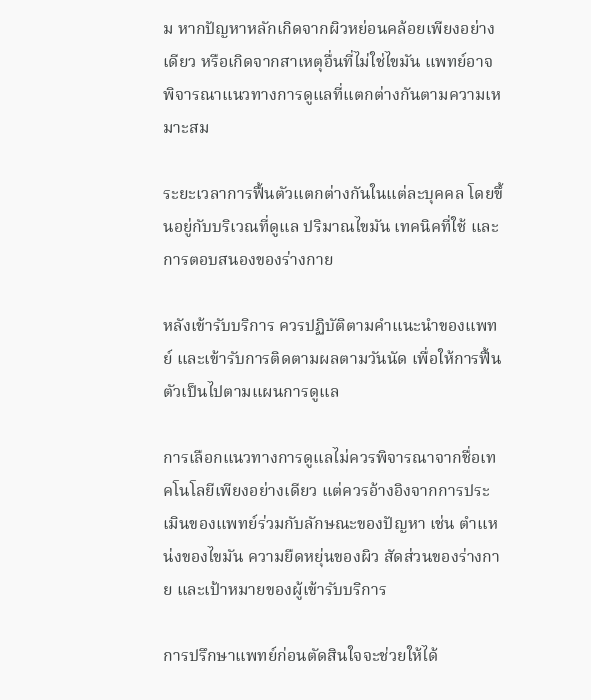ม หากปัญหาหลักเกิดจากผิวหย่อนคล้อยเพียงอย่างเดียว หรือเกิดจากสาเหตุอื่นที่ไม่ใช่ไขมัน แพทย์อาจพิจารณาแนวทางการดูแลที่แตกต่างกันตามความเหมาะสม

ระยะเวลาการฟื้นตัวแตกต่างกันในแต่ละบุคคล โดยขึ้นอยู่กับบริเวณที่ดูแล ปริมาณไขมัน เทคนิคที่ใช้ และการตอบสนองของร่างกาย

หลังเข้ารับบริการ ควรปฏิบัติตามคำแนะนำของแพทย์ และเข้ารับการติดตามผลตามวันนัด เพื่อให้การฟื้นตัวเป็นไปตามแผนการดูแล

การเลือกแนวทางการดูแลไม่ควรพิจารณาจากชื่อเทคโนโลยีเพียงอย่างเดียว แต่ควรอ้างอิงจากการประเมินของแพทย์ร่วมกับลักษณะของปัญหา เช่น ตำแหน่งของไขมัน ความยืดหยุ่นของผิว สัดส่วนของร่างกาย และเป้าหมายของผู้เข้ารับบริการ

การปรึกษาแพทย์ก่อนตัดสินใจจะช่วยให้ได้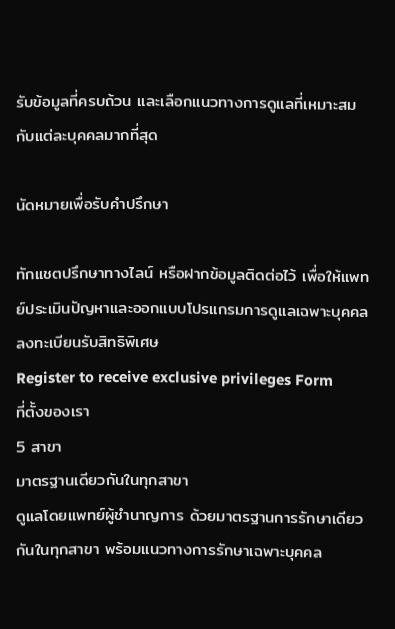รับข้อมูลที่ครบถ้วน และเลือกแนวทางการดูแลที่เหมาะสมกับแต่ละบุคคลมากที่สุด

นัดหมายเพื่อรับคำปรึกษา

ทักแชตปรึกษาทางไลน์ หรือฝากข้อมูลติดต่อไว้ เพื่อให้แพทย์ประเมินปัญหาและออกแบบโปรแกรมการดูแลเฉพาะบุคคล
ลงทะเบียนรับสิทธิพิเศษ
Register to receive exclusive privileges Form
ที่ตั้งของเรา
5 สาขา
มาตรฐานเดียวกันในทุกสาขา
ดูแลโดยแพทย์ผู้ชำนาญการ ด้วยมาตรฐานการรักษาเดียวกันในทุกสาขา พร้อมแนวทางการรักษาเฉพาะบุคคล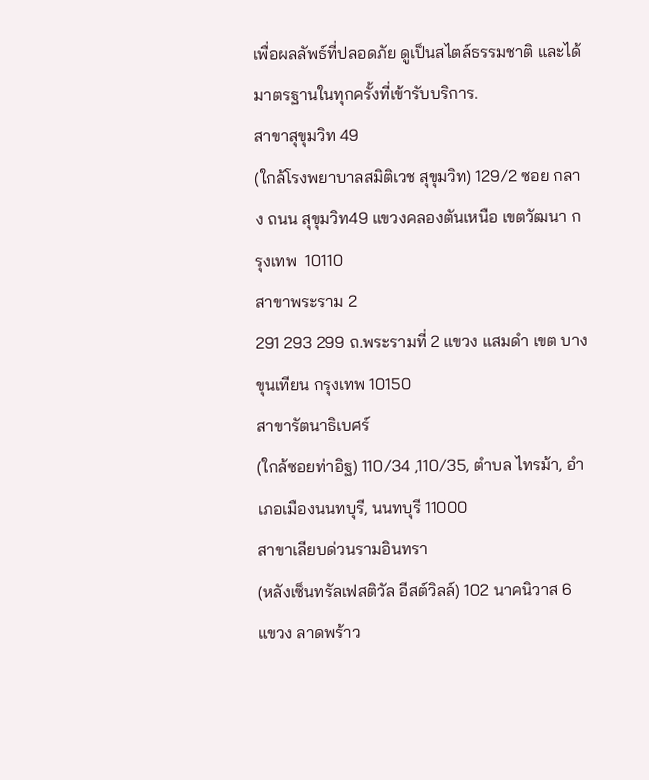เพื่อผลลัพธ์ที่ปลอดภัย ดูเป็นสไตล์ธรรมชาติ และได้มาตรฐานในทุกครั้งที่เข้ารับบริการ.
สาขาสุขุมวิท 49
(ใกล้โรงพยาบาลสมิติเวช สุขุมวิท) 129/2 ซอย กลาง ถนน สุขุมวิท49 แขวงคลองตันเหนือ เขตวัฒนา กรุงเทพ  10110
สาขาพระราม 2
291 293 299 ถ.พระรามที่ 2 แขวง แสมดำ เขต บางขุนเทียน กรุงเทพ 10150
สาขารัตนาธิเบศร์
(ใกล้ซอยท่าอิฐ) 110/34 ,110/35, ตำบล ไทรม้า, อำเภอเมืองนนทบุรี, นนทบุรี 11000
สาขาเลียบด่วนรามอินทรา
(หลังเซ็นทรัลเฟสติวัล อีสต์วิลล์) 102 นาคนิวาส 6 แขวง ลาดพร้าว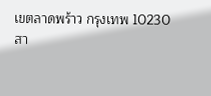เขตลาดพร้าว กรุงเทพ 10230
สา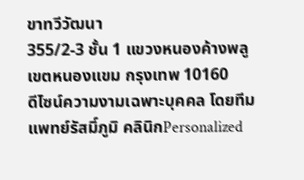ขาทวีวัฒนา
355/2-3 ชั้น 1 แขวงหนองค้างพลู เขตหนองแขม กรุงเทพ 10160
ดีไซน์ความงามเฉพาะบุคคล โดยทีมแพทย์รัสมิ์ภูมิ คลินิกPersonalized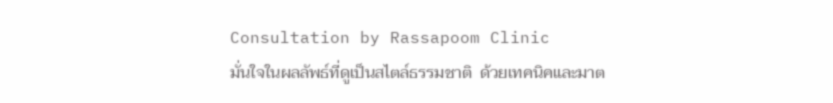Consultation by Rassapoom Clinic
มั่นใจในผลลัพธ์ที่ดูเป็นสไตล์ธรรมชาติ  ด้วยเทคนิคและมาต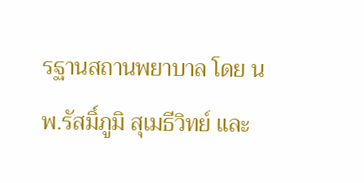รฐานสถานพยาบาล โดย นพ.รัสมิ์ภูมิ สุเมธีวิทย์ และ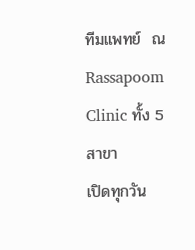ทีมแพทย์  ณ Rassapoom Clinic ทั้ง 5 สาขา
เปิดทุกวัน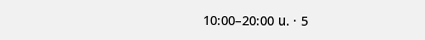10:00–20:00 น. · 5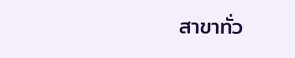สาขาทั่ว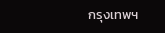กรุงเทพฯ